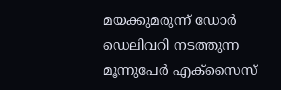മയക്കുമരുന്ന് ഡോര്‍ ഡെലിവറി നടത്തുന്ന മൂന്നുപേര്‍ എക്‌സൈസ്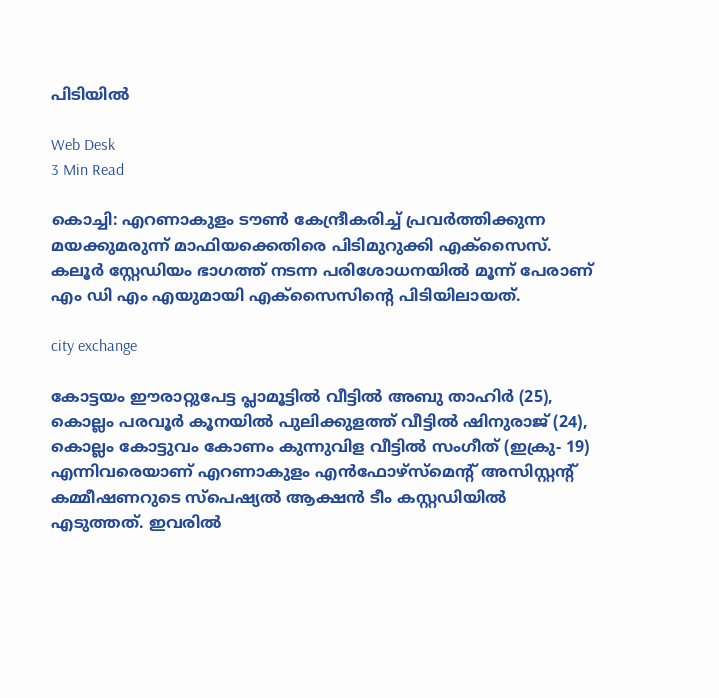പിടിയില്‍

Web Desk
3 Min Read

കൊച്ചി: എറണാകുളം ടൗണ്‍ കേന്ദ്രീകരിച്ച് പ്രവര്‍ത്തിക്കുന്ന മയക്കുമരുന്ന് മാഫിയക്കെതിരെ പിടിമുറുക്കി എക്‌സൈസ്. കലൂര്‍ സ്റ്റേഡിയം ഭാഗത്ത് നടന്ന പരിശോധനയില്‍ മൂന്ന് പേരാണ് എം ഡി എം എയുമായി എക്‌സൈസിന്റെ പിടിയിലായത്.

city exchange

കോട്ടയം ഈരാറ്റുപേട്ട പ്ലാമൂട്ടില്‍ വീട്ടില്‍ അബു താഹിര്‍ (25), കൊല്ലം പരവൂര്‍ കൂനയില്‍ പുലിക്കുളത്ത് വീട്ടില്‍ ഷിനുരാജ് (24), കൊല്ലം കോട്ടുവം കോണം കുന്നുവിള വീട്ടില്‍ സംഗീത് (ഇക്രു- 19) എന്നിവരെയാണ് എറണാകുളം എന്‍ഫോഴ്‌സ്‌മെന്റ് അസിസ്റ്റന്റ് കമ്മീഷണറുടെ സ്‌പെഷ്യല്‍ ആക്ഷന്‍ ടീം കസ്റ്റഡിയില്‍ എടുത്തത്. ഇവരില്‍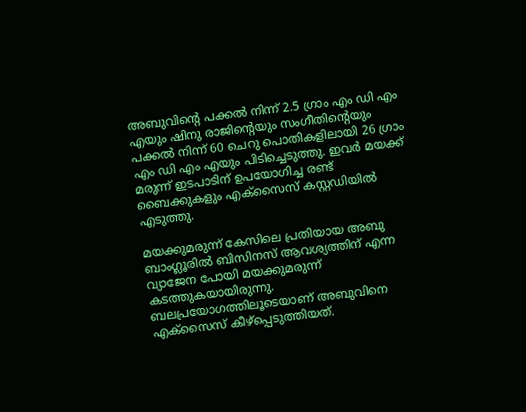അബുവിന്റെ പക്കല്‍ നിന്ന് 2.5 ഗ്രാം എം ഡി എം എയും ഷിനു രാജിന്റെയും സംഗീതിന്റെയും പക്കല്‍ നിന്ന് 60 ചെറു പൊതികളിലായി 26 ഗ്രാം എം ഡി എം എയും പിടിച്ചെടുത്തു. ഇവര്‍ മയക്ക് മരുന്ന് ഇടപാടിന് ഉപയോഗിച്ച രണ്ട് ബൈക്കുകളും എക്‌സൈസ് കസ്റ്റഡിയില്‍ എടുത്തു.

മയക്കുമരുന്ന് കേസിലെ പ്രതിയായ അബു ബാംഗ്ലൂരില്‍ ബിസിനസ് ആവശ്യത്തിന് എന്ന വ്യാജേന പോയി മയക്കുമരുന്ന് കടത്തുകയായിരുന്നു. ബലപ്രയോഗത്തിലൂടെയാണ് അബുവിനെ എക്‌സൈസ് കീഴ്‌പ്പെടുത്തിയത്.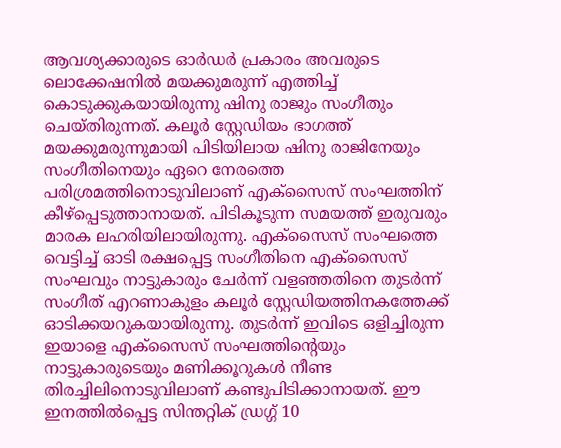ആവശ്യക്കാരുടെ ഓര്‍ഡര്‍ പ്രകാരം അവരുടെ ലൊക്കേഷനില്‍ മയക്കുമരുന്ന് എത്തിച്ച് കൊടുക്കുകയായിരുന്നു ഷിനു രാജും സംഗീതും ചെയ്തിരുന്നത്. കലൂര്‍ സ്റ്റേഡിയം ഭാഗത്ത് മയക്കുമരുന്നുമായി പിടിയിലായ ഷിനു രാജിനേയും സംഗീതിനെയും ഏറെ നേരത്തെ പരിശ്രമത്തിനൊടുവിലാണ് എക്‌സൈസ് സംഘത്തിന് കീഴ്‌പ്പെടുത്താനായത്. പിടികൂടുന്ന സമയത്ത് ഇരുവരും മാരക ലഹരിയിലായിരുന്നു. എക്‌സൈസ് സംഘത്തെ വെട്ടിച്ച് ഓടി രക്ഷപ്പെട്ട സംഗീതിനെ എക്‌സൈസ് സംഘവും നാട്ടുകാരും ചേര്‍ന്ന് വളഞ്ഞതിനെ തുടര്‍ന്ന് സംഗീത് എറണാകുളം കലൂര്‍ സ്റ്റേഡിയത്തിനകത്തേക്ക് ഓടിക്കയറുകയായിരുന്നു. തുടര്‍ന്ന് ഇവിടെ ഒളിച്ചിരുന്ന ഇയാളെ എക്‌സൈസ് സംഘത്തിന്റെയും നാട്ടുകാരുടെയും മണിക്കൂറുകള്‍ നീണ്ട തിരച്ചിലിനൊടുവിലാണ് കണ്ടുപിടിക്കാനായത്. ഈ ഇനത്തില്‍പ്പെട്ട സിന്തറ്റിക് ഡ്രഗ്ഗ് 10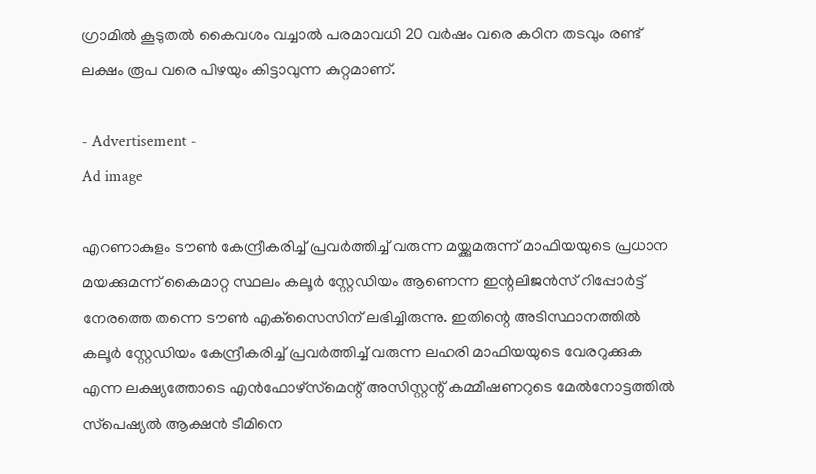ഗ്രാമില്‍ കൂടുതല്‍ കൈവശം വച്ചാല്‍ പരമാവധി 20 വര്‍ഷം വരെ കഠിന തടവും രണ്ട് ലക്ഷം രൂപ വരെ പിഴയും കിട്ടാവുന്ന കുറ്റമാണ്.

- Advertisement -
Ad image

എറണാകുളം ടൗണ്‍ കേന്ദ്രീകരിച്ച് പ്രവര്‍ത്തിച്ച് വരുന്ന മയ്ക്കുമരുന്ന് മാഫിയയുടെ പ്രധാന മയക്കുമന്ന് കൈമാറ്റ സ്ഥലം കലൂര്‍ സ്റ്റേഡിയം ആണെന്ന ഇന്റലിജന്‍സ് റിപ്പോര്‍ട്ട് നേരത്തെ തന്നെ ടൗണ്‍ എക്‌സൈസിന് ലഭിച്ചിരുന്നു. ഇതിന്റെ അടിസ്ഥാനത്തില്‍ കലൂര്‍ സ്റ്റേഡിയം കേന്ദ്രീകരിച്ച് പ്രവര്‍ത്തിച്ച് വരുന്ന ലഹരി മാഫിയയുടെ വേരറുക്കുക എന്ന ലക്ഷ്യത്തോടെ എന്‍ഫോഴ്‌സ്‌മെന്റ് അസിസ്റ്റന്റ് കമ്മീഷണറുടെ മേല്‍നോട്ടത്തില്‍ സ്‌പെഷ്യല്‍ ആക്ഷന്‍ ടീമിനെ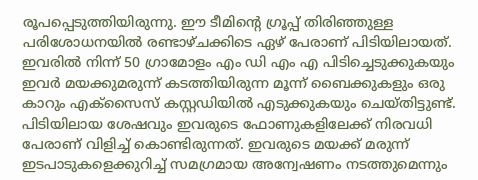രൂപപ്പെടുത്തിയിരുന്നു. ഈ ടീമിന്റെ ഗ്രൂപ്പ് തിരിഞ്ഞുള്ള പരിശോധനയില്‍ രണ്ടാഴ്ചക്കിടെ ഏഴ് പേരാണ് പിടിയിലായത്. ഇവരില്‍ നിന്ന് 50 ഗ്രാമോളം എം ഡി എം എ പിടിച്ചെടുക്കുകയും ഇവര്‍ മയക്കുമരുന്ന് കടത്തിയിരുന്ന മൂന്ന് ബൈക്കുകളും ഒരു കാറും എക്‌സൈസ് കസ്റ്റഡിയില്‍ എടുക്കുകയും ചെയ്തിട്ടുണ്ട്. പിടിയിലായ ശേഷവും ഇവരുടെ ഫോണുകളിലേക്ക് നിരവധി പേരാണ് വിളിച്ച് കൊണ്ടിരുന്നത്. ഇവരുടെ മയക്ക് മരുന്ന് ഇടപാടുകളെക്കുറിച്ച് സമഗ്രമായ അന്വേഷണം നടത്തുമെന്നും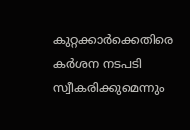കുറ്റക്കാര്‍ക്കെതിരെ കര്‍ശന നടപടി സ്വീകരിക്കുമെന്നും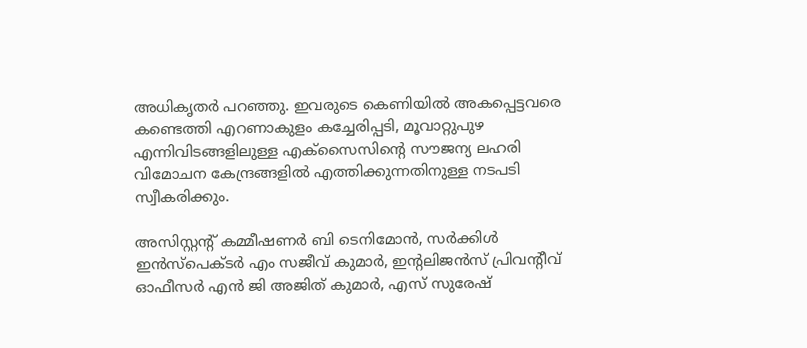അധികൃതര്‍ പറഞ്ഞു. ഇവരുടെ കെണിയില്‍ അകപ്പെട്ടവരെ കണ്ടെത്തി എറണാകുളം കച്ചേരിപ്പടി, മൂവാറ്റുപുഴ എന്നിവിടങ്ങളിലുള്ള എക്‌സൈസിന്റെ സൗജന്യ ലഹരി വിമോചന കേന്ദ്രങ്ങളില്‍ എത്തിക്കുന്നതിനുള്ള നടപടി സ്വീകരിക്കും.

അസിസ്റ്റന്റ് കമ്മീഷണര്‍ ബി ടെനിമോന്‍, സര്‍ക്കിള്‍ ഇന്‍സ്‌പെക്ടര്‍ എം സജീവ് കുമാര്‍, ഇന്റലിജന്‍സ് പ്രിവന്റീവ് ഓഫീസര്‍ എന്‍ ജി അജിത് കുമാര്‍, എസ് സുരേഷ്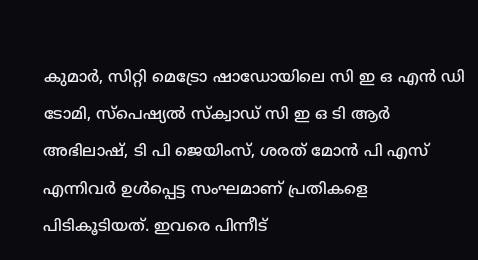കുമാര്‍, സിറ്റി മെട്രോ ഷാഡോയിലെ സി ഇ ഒ എന്‍ ഡി ടോമി, സ്‌പെഷ്യല്‍ സ്‌ക്വാഡ് സി ഇ ഒ ടി ആര്‍ അഭിലാഷ്, ടി പി ജെയിംസ്, ശരത് മോന്‍ പി എസ് എന്നിവര്‍ ഉള്‍പ്പെട്ട സംഘമാണ് പ്രതികളെ പിടികൂടിയത്. ഇവരെ പിന്നീട്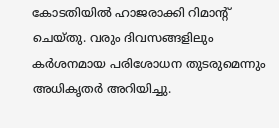കോടതിയില്‍ ഹാജരാക്കി റിമാന്റ് ചെയ്തു. വരും ദിവസങ്ങളിലും കര്‍ശനമായ പരിശോധന തുടരുമെന്നും അധികൃതര്‍ അറിയിച്ചു.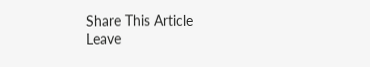Share This Article
Leave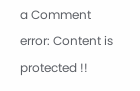a Comment
error: Content is protected !!